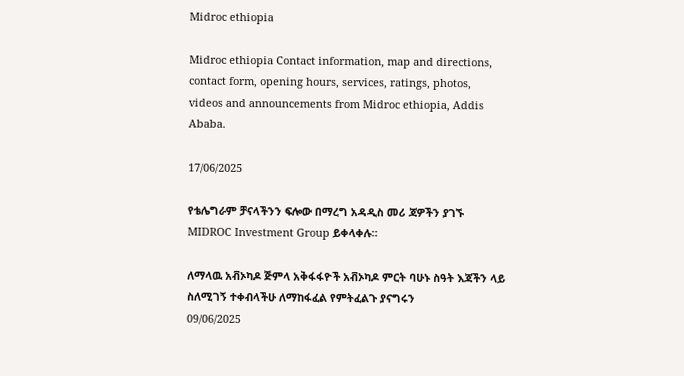Midroc ethiopia

Midroc ethiopia Contact information, map and directions, contact form, opening hours, services, ratings, photos, videos and announcements from Midroc ethiopia, Addis Ababa.

17/06/2025

የቴሌግራም ቻናላችንን ፍሎው በማረግ አዳዲስ መሪ ጃዎችን ያገኙ
MIDROC Investment Group ይቀላቀሉ።

ለማላዉ አቭኦካዶ ጅምላ አቅፋፋዮች አቭኦካዶ ምርት ባሁኑ ስዓት እጃችን ላይ ስለሚገኝ ተቀብላችሁ ለማከፋፈል የምትፈልጉ ያናግሩን
09/06/2025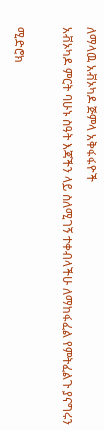ለማላዉ አቭኦካዶ ጅምላ አቅፋፋዮች
አቭኦካዶ ምርት ባሁኑ ስዓት እጃችን ላይ ስለሚገኝ ተቀብላችሁ ለማከፋፈል የምትፈልጉ ያናግሩን

ሚድሮክ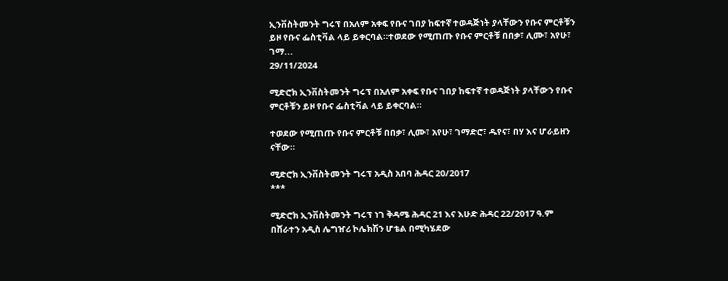ኢንቨስትመንት ግሩፕ በአለም አቀፍ የቡና ገበያ ከፍተኛ ተወዳጅነት ያላቸውን የቡና ምርቶቹን ይዞ የቡና ፌስቲቫል ላይ ይቀርባል።ተወደው የሚጠጡ የቡና ምርቶቹ በበቃ፣ ሊሙ፣ አየሁ፣ ገማ...
29/11/2024

ሚድሮክ ኢንቨስትመንት ግሩፕ በአለም አቀፍ የቡና ገበያ ከፍተኛ ተወዳጅነት ያላቸውን የቡና ምርቶቹን ይዞ የቡና ፌስቲቫል ላይ ይቀርባል።

ተወደው የሚጠጡ የቡና ምርቶቹ በበቃ፣ ሊሙ፣ አየሁ፣ ገማድሮ፣ ዱየና፣ በሃ እና ሆራይዘን ናቸው።

ሚድሮክ ኢንቨስትመንት ግሩፕ አዲስ አበባ ሕዳር 20/2017
***

ሚድሮክ ኢንቨስትመንት ግሩፕ ነገ ቅዳሜ ሕዳር 21 እና እሁድ ሕዳር 22/2017 ዓ.ም በሸራተን አዲስ ሌግዠሪ ኮሌክሽን ሆቴል በሚካሄደው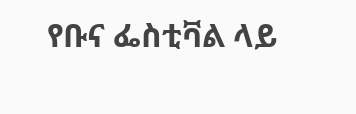የቡና ፌስቲቫል ላይ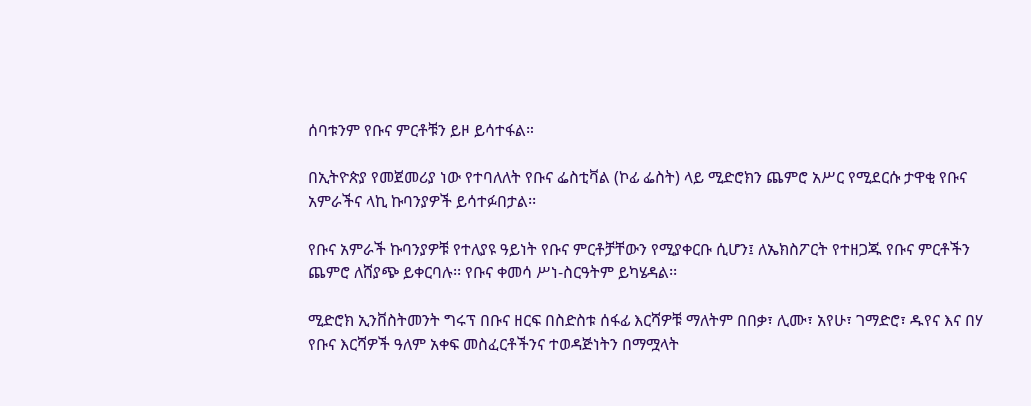ሰባቱንም የቡና ምርቶቹን ይዞ ይሳተፋል።

በኢትዮጵያ የመጀመሪያ ነው የተባለለት የቡና ፌስቲቫል (ኮፊ ፌስት) ላይ ሚድሮክን ጨምሮ አሥር የሚደርሱ ታዋቂ የቡና አምራችና ላኪ ኩባንያዎች ይሳተፉበታል፡፡

የቡና አምራች ኩባንያዎቹ የተለያዩ ዓይነት የቡና ምርቶቻቸውን የሚያቀርቡ ሲሆን፤ ለኤክስፖርት የተዘጋጁ የቡና ምርቶችን ጨምሮ ለሸያጭ ይቀርባሉ፡፡ የቡና ቀመሳ ሥነ-ስርዓትም ይካሄዳል፡፡

ሚድሮክ ኢንቨስትመንት ግሩፕ በቡና ዘርፍ በስድስቱ ሰፋፊ እርሻዎቹ ማለትም በበቃ፣ ሊሙ፣ አየሁ፣ ገማድሮ፣ ዱየና እና በሃ የቡና እርሻዎች ዓለም አቀፍ መስፈርቶችንና ተወዳጅነትን በማሟላት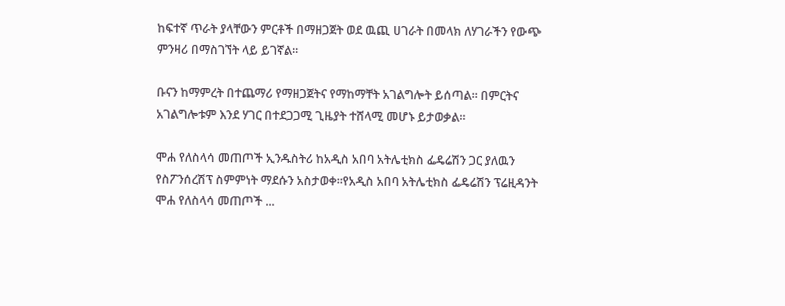ከፍተኛ ጥራት ያላቸውን ምርቶች በማዘጋጀት ወደ ዉጪ ሀገራት በመላክ ለሃገራችን የውጭ ምንዛሪ በማስገኘት ላይ ይገኛል።

ቡናን ከማምረት በተጨማሪ የማዘጋጀትና የማከማቸት አገልግሎት ይሰጣል። በምርትና አገልግሎቱም እንደ ሃገር በተደጋጋሚ ጊዜያት ተሸላሚ መሆኑ ይታወቃል።

ሞሐ የለስላሳ መጠጦች ኢንዱስትሪ ከአዲስ አበባ አትሌቲክስ ፌዴሬሽን ጋር ያለዉን የስፖንሰረሽፕ ስምምነት ማደሱን አስታወቀ።የአዲስ አበባ አትሌቲክስ ፌዴሬሽን ፕሬዚዳንት ሞሐ የለስላሳ መጠጦች ...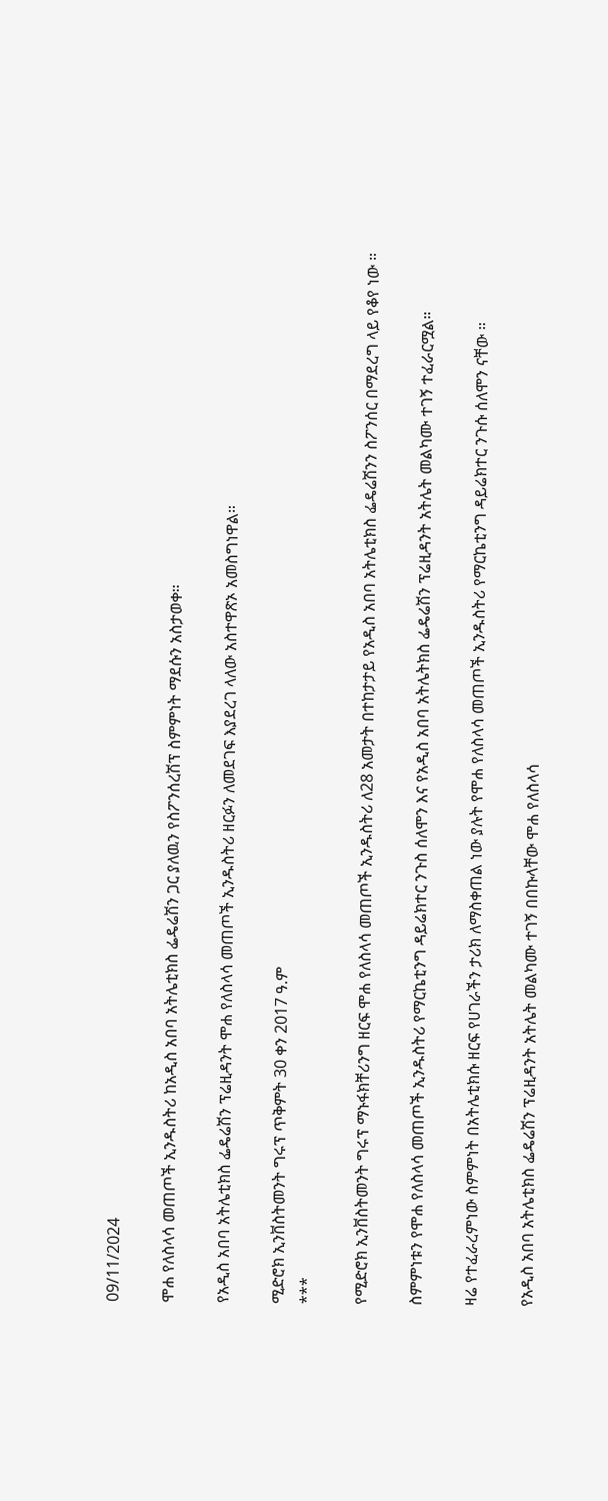09/11/2024

ሞሐ የለስላሳ መጠጦች ኢንዱስትሪ ከአዲስ አበባ አትሌቲክስ ፌዴሬሽን ጋር ያለዉን የስፖንሰረሽፕ ስምምነት ማደሱን አስታወቀ።

የአዲስ አበባ አትሌቲክስ ፌዴሬሽን ፕሬዚዳንት ሞሐ የለስላሳ መጠጦች ኢንዱስትሪ ዘርፉን ለመደገፍ እያደረገ ላለው አስተዋጽኦ አመስግነዋል።

ሚድሮክ ኢንቨስትመንት ግሩፕ ጥቅምት 30 ቀን 2017 ዓ.ም
***

የሚድሮክ ኢንቨስትመንት ግሩፕ ማኑፋክቸሪንግ ዘርፍ ሞሐ የለስላሳ መጠጦች ኢንዱስትሪ ለ28 አመታት በተከታታይ የአዲስ አበባ አትሌቲክስ ፌዴሬሽንን ስፖንሰር በማደረግ ላይ የቆየ ነው ።

ስምምነቱን የሞሐ የለስላሳ መጠጦች ኢንዱስትሪ የማርኬቲንግ ዳይሬክተር ንጉስ ሰለሞን እና የአዲስ አበባ አትሌትክስ ፌዴሬሽን ፕሬዚዳንት አትሌት መልካሙ ተገኝ ተፈራርሟል።

ዛሬ የተፈራረምነው ስምምነት በአትሌቲክሱ ዘርፍ የሀገራችን ታሪክ ለማስቀጠል ነው ያሉት የሞሐ የለስላሳ መጠጦች ኢንዱስትሪ የማርኬቲንግ ዳይሬክተር ንጉሱ ሰለሞን ናቸው ።

የአዲስ አበባ አትሌቲክስ ፌዴሬሽን ፕሬዚዳንት አትሌት መልካሙ ተገኝ በበኩላቸው ሞሐ የለስላሳ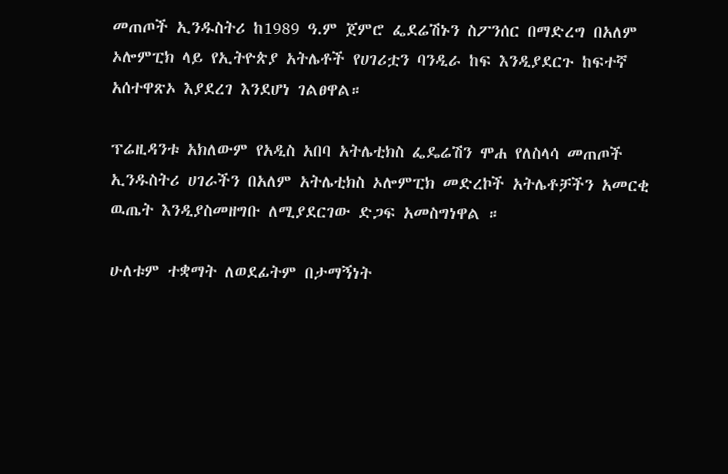መጠጦች ኢንዱስትሪ ከ1989 ዓ.ም ጀምሮ ፌደሬሽኑን ስፖንሰር በማድረግ በአለም ኦሎምፒክ ላይ የኢትዮጵያ አትሌቶች የሀገሪቷን ባንዲራ ከፍ እንዲያደርጉ ከፍተኛ አሰተዋጽኦ እያደረገ እንደሆነ ገልፀዋል።

ፕሬዚዳንቱ አክለውም የአዲስ አበባ አትሌቲክስ ፌዴሬሽን ሞሐ የለስላሳ መጠጦች ኢንዱስትሪ ሀገራችን በአለም አትሌቲክስ ኦሎምፒክ መድረኮች አትሌቶቻችን አመርቂ ዉጤት እንዲያስመዘግቡ ለሚያደርገው ድጋፍ አመስግነዋል ።

ሁለቱም ተቋማት ለወደፊትም በታማኝነት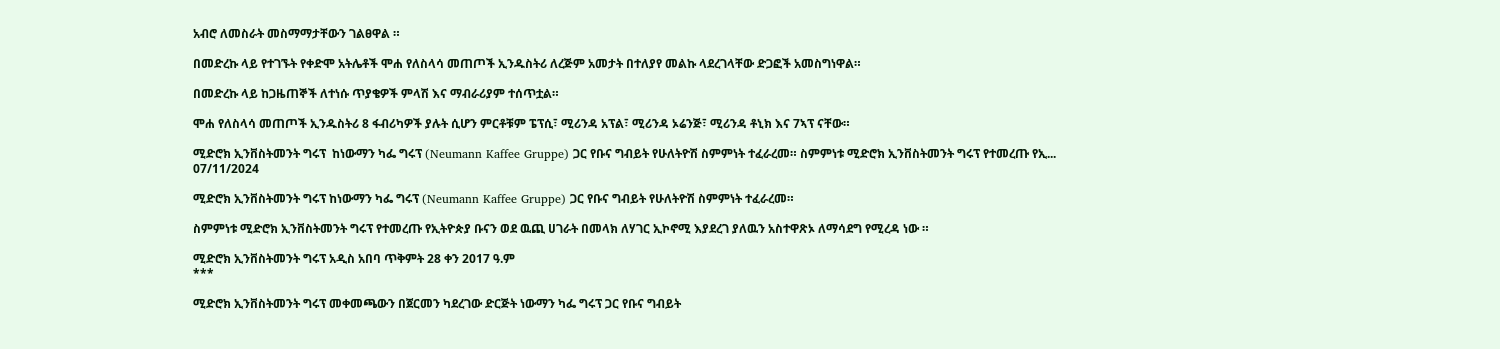አብሮ ለመስራት መስማማታቸውን ገልፀዋል ።

በመድረኩ ላይ የተገኙት የቀድሞ አትሌቶች ሞሐ የለስላሳ መጠጦች ኢንዱስትሪ ለረጅም አመታት በተለያየ መልኩ ላደረገላቸው ድጋፎች አመስግነዋል።

በመድረኩ ላይ ከጋዜጠኞች ለተነሱ ጥያቄዎች ምላሽ እና ማብራሪያም ተሰጥቷል።

ሞሐ የለስላሳ መጠጦች ኢንዱስትሪ 8 ፋብሪካዎች ያሉት ሲሆን ምርቶቹም ፔፕሲ፣ ሚሪንዳ አፕል፣ ሚሪንዳ ኦሬንጅ፣ ሚሪንዳ ቶኒክ እና 7ኣፕ ናቸው።

ሚድሮክ ኢንቨስትመንት ግሩፕ  ከነውማን ካፌ ግሩፕ (Neumann Kaffee Gruppe) ጋር የቡና ግብይት የሁለትዮሽ ስምምነት ተፈራረመ። ስምምነቱ ሚድሮክ ኢንቨስትመንት ግሩፕ የተመረጡ የኢ...
07/11/2024

ሚድሮክ ኢንቨስትመንት ግሩፕ ከነውማን ካፌ ግሩፕ (Neumann Kaffee Gruppe) ጋር የቡና ግብይት የሁለትዮሽ ስምምነት ተፈራረመ።

ስምምነቱ ሚድሮክ ኢንቨስትመንት ግሩፕ የተመረጡ የኢትዮጵያ ቡናን ወደ ዉጪ ሀገራት በመላክ ለሃገር ኢኮኖሚ እያደረገ ያለዉን አስተዋጽኦ ለማሳደግ የሚረዳ ነው ።

ሚድሮክ ኢንቨስትመንት ግሩፕ አዲስ አበባ ጥቅምት 28 ቀን 2017 ዓ.ም
***

ሚድሮክ ኢንቨስትመንት ግሩፕ መቀመጫውን በጀርመን ካደረገው ድርጅት ነውማን ካፌ ግሩፕ ጋር የቡና ግብይት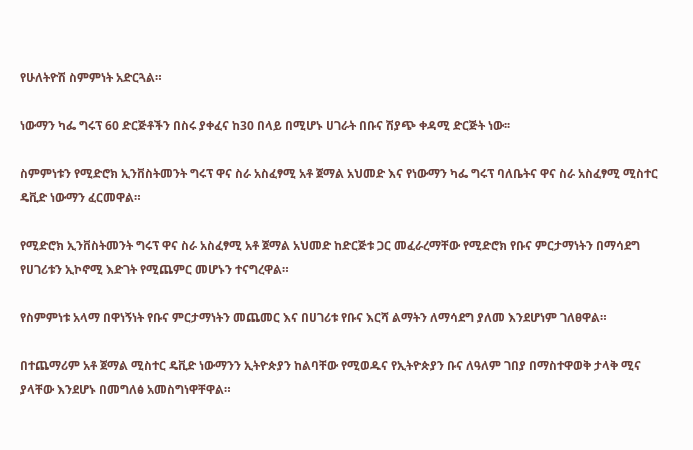የሁለትዮሽ ስምምነት አድርጓል።

ነውማን ካፌ ግሩፕ 60 ድርጅቶችን በስሩ ያቀፈና ከ30 በላይ በሚሆኑ ሀገራት በቡና ሽያጭ ቀዳሚ ድርጅት ነው፡፡

ስምምነቱን የሚድሮክ ኢንቨስትመንት ግሩፕ ዋና ስራ አስፈፃሚ አቶ ጀማል አህመድ እና የነውማን ካፌ ግሩፕ ባለቤትና ዋና ስራ አስፈፃሚ ሚስተር ዴቪድ ነውማን ፈርመዋል።

የሚድሮክ ኢንቨስትመንት ግሩፕ ዋና ስራ አስፈፃሚ አቶ ጀማል አህመድ ከድርጅቱ ጋር መፈራረማቸው የሚድሮክ የቡና ምርታማነትን በማሳደግ የሀገሪቱን ኢኮኖሚ እድገት የሚጨምር መሆኑን ተናግረዋል።

የስምምነቱ አላማ በዋነኝነት የቡና ምርታማነትን መጨመር እና በሀገሪቱ የቡና እርሻ ልማትን ለማሳደግ ያለመ እንደሆነም ገለፀዋል።

በተጨማሪም አቶ ጀማል ሚስተር ዴቪድ ነውማንን ኢትዮጵያን ከልባቸው የሚወዱና የኢትዮጵያን ቡና ለዓለም ገበያ በማስተዋወቅ ታላቅ ሚና ያላቸው እንደሆኑ በመግለፅ አመስግነዋቸዋል።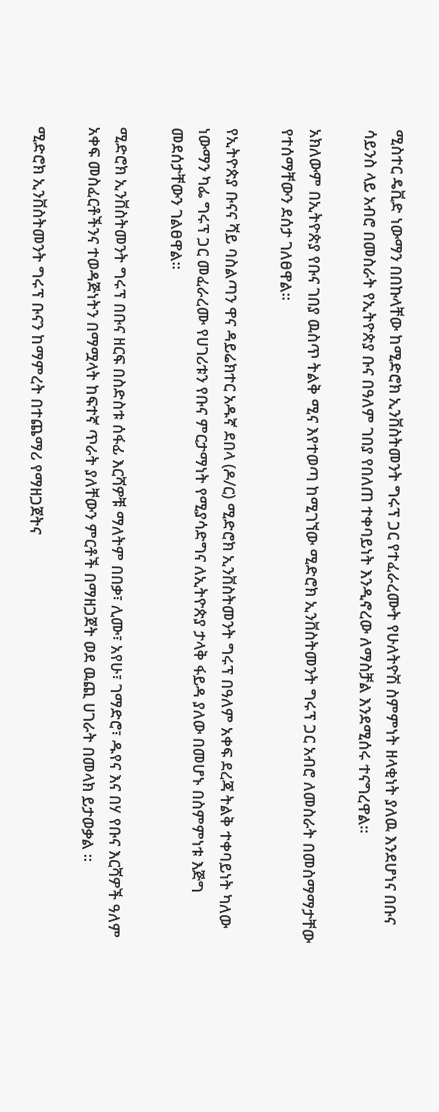ሚስተር ዴቪድ ነውማን በበኩላቸው ከሚድሮክ ኢንቨስትመንት ግሩፕ ጋር የተፈራረሙት የሁለትዮሽ ስምምነት ዘላቂነት ያለዉ እንደሆነና በቡና ሳይንስ ላይ አብሮ በመስራት የኢትዮጵያ ቡና በዓለም ገበያ የበለጠ ተቀባይነት እንዲኖረው ለማስቻል እንደሚሰሩ ተናግረዋል።

አክለውም በኢትዮጵያ የቡና ገበያ ዉስጥ ትልቅ ሚና እየተወጣ ከሚገኘው ሚድሮክ ኢንቨስትመንት ግሩፕ ጋር አብሮ ለመስራት በመስማማታቸው የተሰማቸውን ደሰታ ገለፀዋል።

የኢትዮጵያ ቡናና ሻይ ባስልጣን ዋና ዳይሬክተር አዱኛ ደበላ (ዶ/ር) ሚድሮክ ኢንቨስትመንት ግሩፕ በዓለም አቀፍ ደረጃ ትልቅ ተቀባይነት ካለው ነውማን ካፌ ግሩፕ ጋር መፈራረሙ የሀገሪቱን የቡና ምርታማነት የሚያሳድግና ለኢትዮጵያ ታላቅ ፋይዳ ያለው በመሆኑ በስምምነቱ እጅግ መደሰታቸውን ገልፀዋል።

ሚድሮክ ኢንቨስትመንት ግሩፕ በቡና ዘርፍ በስድስቱ ሰፋፊ እርሻዎቹ ማለትም በበቃ፣ ሊሙ፣ አየሁ፣ ገማድሮ፣ ዱየና እና በሃ የቡና እርሻዎች ዓለም አቀፍ መስፈርቶችንና ተወዳጅነትን በማሟላት ከፍተኛ ጥራት ያለቸውን ምርቶች በማዘጋጀት ወደ ዉጪ ሀገራት በመላክ ይታወቃል ።

ሚድሮክ ኢንቨስትመንት ግሩፕ ቡናን ከማምረት በተጨማሪ የማዘጋጀትና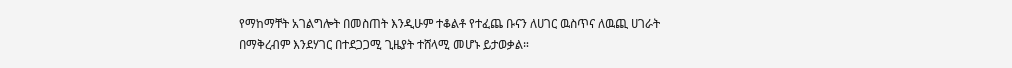የማከማቸት አገልግሎት በመስጠት እንዲሁም ተቆልቶ የተፈጨ ቡናን ለሀገር ዉስጥና ለዉጪ ሀገራት በማቅረብም እንደሃገር በተደጋጋሚ ጊዜያት ተሸላሚ መሆኑ ይታወቃል።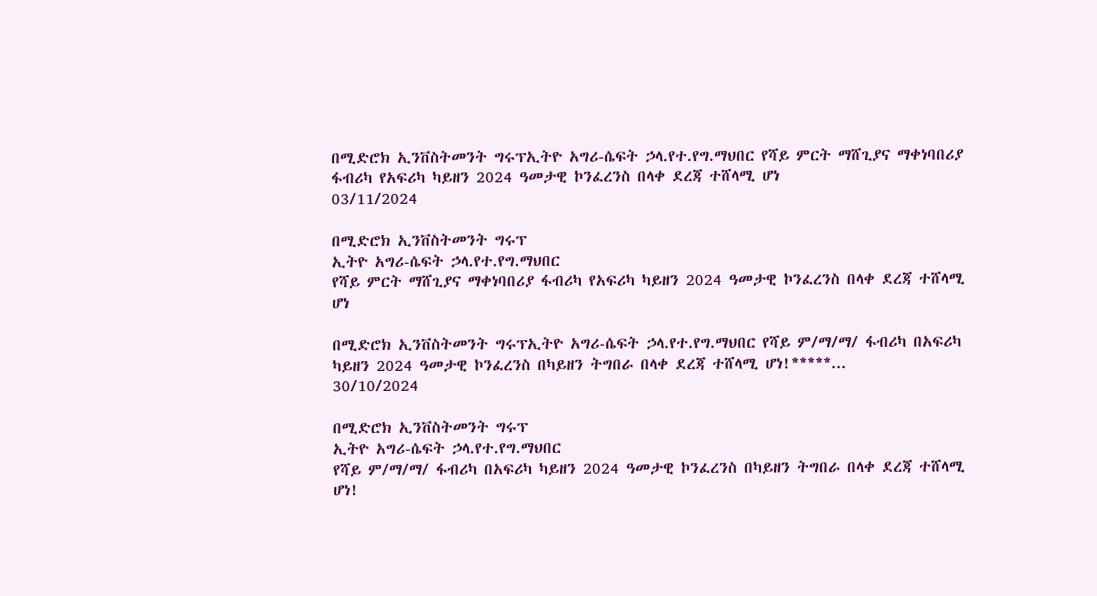በሚድሮክ ኢንቨስትመንት ግሩፕኢትዮ አግሪ-ሴፍት ኃላ.የተ.የግ.ማህበር የሻይ ምርት ማሸጊያና ማቀነባበሪያ ፋብሪካ የአፍሪካ ካይዘን 2024 ዓመታዊ ኮንፈረንስ በላቀ ደረጃ ተሸላሚ ሆነ
03/11/2024

በሚድሮክ ኢንቨስትመንት ግሩፕ
ኢትዮ አግሪ-ሴፍት ኃላ.የተ.የግ.ማህበር
የሻይ ምርት ማሸጊያና ማቀነባበሪያ ፋብሪካ የአፍሪካ ካይዘን 2024 ዓመታዊ ኮንፈረንስ በላቀ ደረጃ ተሸላሚ ሆነ

በሚድሮክ ኢንቨስትመንት ግሩፕኢትዮ አግሪ-ሴፍት ኃላ.የተ.የግ.ማህበር የሻይ ም/ማ/ማ/ ፋብሪካ በአፍሪካ ካይዘን 2024 ዓመታዊ ኮንፈረንስ በካይዘን ትግበራ በላቀ ደረጃ ተሸላሚ ሆነ!*****...
30/10/2024

በሚድሮክ ኢንቨስትመንት ግሩፕ
ኢትዮ አግሪ-ሴፍት ኃላ.የተ.የግ.ማህበር
የሻይ ም/ማ/ማ/ ፋብሪካ በአፍሪካ ካይዘን 2024 ዓመታዊ ኮንፈረንስ በካይዘን ትግበራ በላቀ ደረጃ ተሸላሚ ሆነ!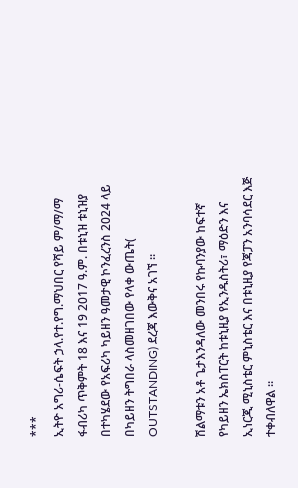***
ኢትዮ አግሪ-ሴፍት ኃላ.የተ.የግ.ማህበር የሻይ ም/ማ/ማ ፋብሪካ ጥቅምት 18 እና 19 2017 ዓ.ም. በቱኒዝ ቱኒዝያ በተካሄደው የአፍሪካ ካይዘን ዓመታዊ ኮንፈረንስ 2024 ላይ በካይዘን ትግበራ ላስመዘገበው የላቀ ውጤት( OUTSTANDING) ደረጃ እውቅና አገኘ ።

ሽልማቱን አቶ ጌታእንዳለው መንበሩ የኩባንያው ከፍተኛ የካይዘን ኤክስፐርት ከቱኒዚያ የኢንዱስትሪ፣ ማዕድን እና ኢነርጂ ሚኒስቴር ምኒስቴር እና በቱኒዚያ የጃፓን አንባሳደር እጅ ተቀብለዋል ።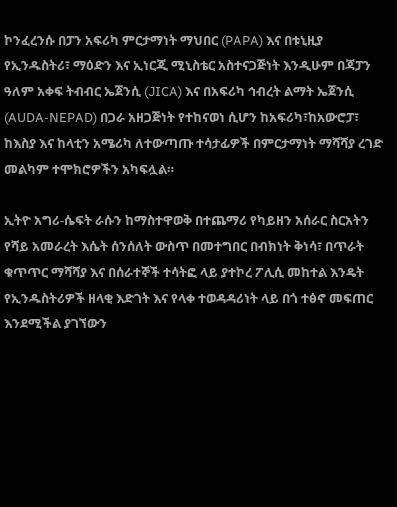ኮንፈረንሱ በፓን አፍሪካ ምርታማነት ማህበር (PAPA) እና በቱኒዚያ የኢንዱስትሪ፣ ማዕድን እና ኢነርጂ ሚኒስቴር አስተናጋጅነት እንዲሁም በጃፓን ዓለም አቀፍ ትብብር ኤጀንሲ (JICA) እና በአፍሪካ ኅብረት ልማት ኤጀንሲ (AUDA-NEPAD) በጋራ አዘጋጅነት የተከናወነ ሲሆን ከአፍሪካ፣ከአውሮፓ፣ ከእስያ እና ከላቲን አሜሪካ ለተውጣጡ ተሳታፊዎች በምርታማነት ማሻሻያ ረገድ መልካም ተሞክሮዎችን አካፍሏል።

ኢትዮ አግሪ-ሴፍት ራሱን ከማስተዋወቅ በተጨማሪ የካይዘን አሰራር ስርአትን የሻይ አመራረት እሴት ሰንሰለት ውስጥ በመተግበር በብክነት ቅነሳ፣ በጥራት ቁጥጥር ማሻሻያ እና በሰራተኞች ተሳትፎ ላይ ያተኮረ ፖሊሲ መከተል እንዴት የኢንዱስትሪዎች ዘላቂ እድገት እና የላቀ ተወዳዳሪነት ላይ በጎ ተፅኖ መፍጠር እንደሚችል ያገኘውን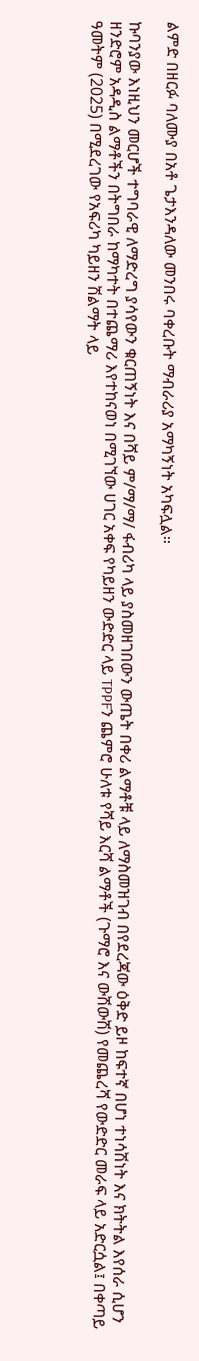ልምድ በዘርፉ ባለሙያ በአቶ ጌታእንዳለው መንበሩ ባቀረቡት ማብራሪያ አማካኝነት አካፍሏል።

ኩባንያው እነዚህን መርሆች ተግባራዊ ለማድረግ ያሳየውን ቁርጠኝነት እና በሻይ ም/ማ/ማ/ ፋብሪካ ላይ ያስመዘገበውን ውጤት በቀሪ ልማቶቹ ላይ ለማስመዝገብ በየደረጃው ዕቅድ ይዞ ከፍተኛ በሆነ ተነሳሽነት እና ክትትል እየሰራ ሲሆን ዘንድሮም አዳዲስ ልማቶችን በትግበራ ከማካተት በተጨማሪ እየተከናወነ በሚገኘው ሀገር አቀፍ የካይዘን ውድድር ላይ TPPFን ጨምሮ ሁለቱ የሻይ እርሻ ልማቶች (ጉማሮ እና ውሽውሽ) የመጨረሻ የውድድር መራፍ ላይ አድርሷል፤ በቀጣይ ዓመትም (2025) በሚደረገው የአፍሪካ ካይዘን ሽልማት ላይ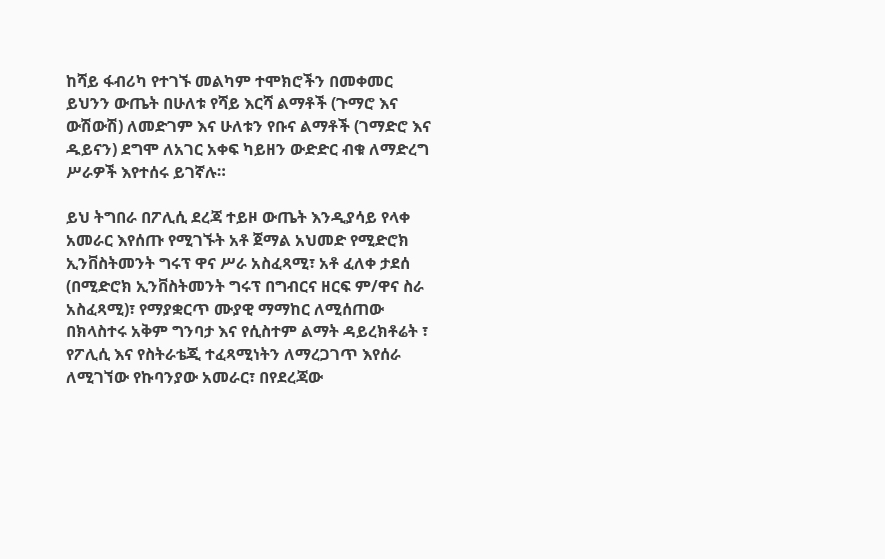ከሻይ ፋብሪካ የተገኙ መልካም ተሞክሮችን በመቀመር ይህንን ውጤት በሁለቱ የሻይ እርሻ ልማቶች (ጉማሮ እና ውሽውሽ) ለመድገም እና ሁለቱን የቡና ልማቶች (ገማድሮ እና ዱይናን) ደግሞ ለአገር አቀፍ ካይዘን ውድድር ብቁ ለማድረግ ሥራዎች እየተሰሩ ይገኛሉ።

ይህ ትግበራ በፖሊሲ ደረጃ ተይዞ ውጤት እንዲያሳይ የላቀ አመራር እየሰጡ የሚገኙት አቶ ጀማል አህመድ የሚድሮክ ኢንቨስትመንት ግሩፕ ዋና ሥራ አስፈጻሚ፣ አቶ ፈለቀ ታደሰ (በሚድሮክ ኢንቨስትመንት ግሩፕ በግብርና ዘርፍ ም/ዋና ስራ አስፈጻሚ)፣ የማያቋርጥ ሙያዊ ማማከር ለሚሰጠው በክላስተሩ አቅም ግንባታ እና የሲስተም ልማት ዳይረክቶሬት ፣ የፖሊሲ እና የስትራቴጂ ተፈጻሚነትን ለማረጋገጥ እየሰራ ለሚገኘው የኩባንያው አመራር፣ በየደረጃው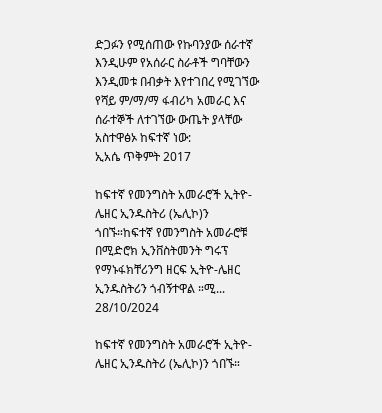ድጋፉን የሚሰጠው የኩባንያው ሰራተኛ እንዲሁም የአሰራር ስራቶች ግባቸውን እንዲመቱ በብቃት እየተገበረ የሚገኘው የሻይ ም/ማ/ማ ፋብሪካ አመራር እና ሰራተኞች ለተገኘው ውጤት ያላቸው አስተዋፅኦ ከፍተኛ ነው:
ኢአሴ ጥቅምት 2017

ከፍተኛ የመንግስት አመራሮች ኢትዮ-ሌዘር ኢንዱስትሪ (ኤሊኮ)ን ጎበኙ።ከፍተኛ የመንግስት አመራሮቹ በሚድሮክ ኢንቨስትመንት ግሩፕ የማኑፋክቸሪንግ ዘርፍ ኢትዮ-ሌዘር ኢንዱስትሪን ጎብኝተዋል ።ሚ...
28/10/2024

ከፍተኛ የመንግስት አመራሮች ኢትዮ-ሌዘር ኢንዱስትሪ (ኤሊኮ)ን ጎበኙ።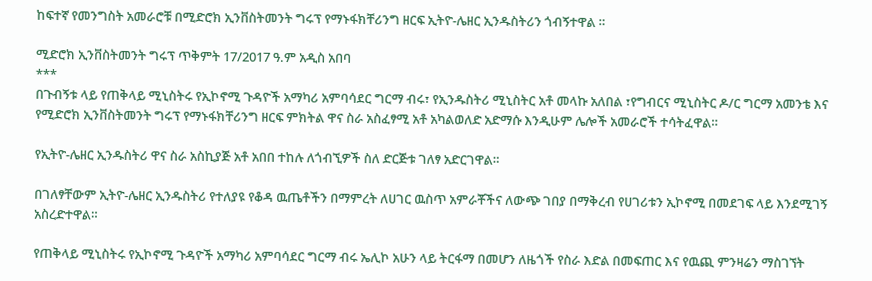ከፍተኛ የመንግስት አመራሮቹ በሚድሮክ ኢንቨስትመንት ግሩፕ የማኑፋክቸሪንግ ዘርፍ ኢትዮ-ሌዘር ኢንዱስትሪን ጎብኝተዋል ።

ሚድሮክ ኢንቨስትመንት ግሩፕ ጥቅምት 17/2017 ዓ.ም አዲስ አበባ
***
በጉብኝቱ ላይ የጠቅላይ ሚኒስትሩ የኢኮኖሚ ጉዳዮች አማካሪ አምባሳደር ግርማ ብሩ፣ የኢንዱስትሪ ሚኒስትር አቶ መላኩ አለበል ፣የግብርና ሚኒስትር ዶ/ር ግርማ አመንቴ እና የሚድሮክ ኢንቨስትመንት ግሩፕ የማኑፋክቸሪንግ ዘርፍ ምክትል ዋና ስራ አስፈፃሚ አቶ አካልወለድ አድማሱ እንዲሁም ሌሎች አመራሮች ተሳትፈዋል።

የኢትዮ-ሌዘር ኢንዱስትሪ ዋና ስራ አስኪያጅ አቶ አበበ ተከሉ ለጎብኚዎች ስለ ድርጅቱ ገለፃ አድርገዋል።

በገለፃቸውም ኢትዮ-ሌዘር ኢንዱስትሪ የተለያዩ የቆዳ ዉጤቶችን በማምረት ለሀገር ዉስጥ አምራቾችና ለውጭ ገበያ በማቅረብ የሀገሪቱን ኢኮኖሚ በመደገፍ ላይ እንደሚገኝ አስረድተዋል።

የጠቅላይ ሚኒስትሩ የኢኮኖሚ ጉዳዮች አማካሪ አምባሳደር ግርማ ብሩ ኤሊኮ አሁን ላይ ትርፋማ በመሆን ለዜጎች የስራ እድል በመፍጠር እና የዉጪ ምንዛሬን ማስገኘት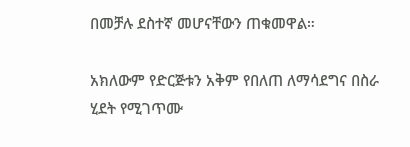በመቻሉ ደስተኛ መሆናቸውን ጠቁመዋል።

አክለውም የድርጅቱን አቅም የበለጠ ለማሳደግና በስራ ሂደት የሚገጥሙ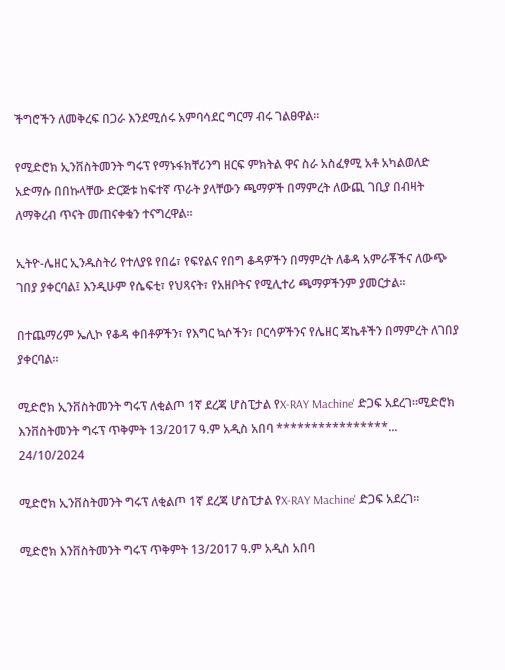ችግሮችን ለመቅረፍ በጋራ እንደሚሰሩ አምባሳደር ግርማ ብሩ ገልፀዋል።

የሚድሮክ ኢንቨስትመንት ግሩፕ የማኑፋክቸሪንግ ዘርፍ ምክትል ዋና ስራ አስፈፃሚ አቶ አካልወለድ አድማሱ በበኩላቸው ድርጅቱ ከፍተኛ ጥራት ያላቸውን ጫማዎች በማምረት ለውጪ ገቢያ በብዛት ለማቅረብ ጥናት መጠናቀቁን ተናግረዋል።

ኢትዮ-ሌዘር ኢንዱስትሪ የተለያዩ የበሬ፣ የፍየልና የበግ ቆዳዎችን በማምረት ለቆዳ አምራቾችና ለውጭ ገበያ ያቀርባል፤ እንዲሁም የሴፍቲ፣ የህጻናት፣ የአዘቦትና የሚሊተሪ ጫማዎችንም ያመርታል።

በተጨማሪም ኤሊኮ የቆዳ ቀበቶዎችን፣ የእግር ኳሶችን፣ ቦርሳዎችንና የሌዘር ጃኬቶችን በማምረት ለገበያ ያቀርባል፡፡

ሚድሮክ ኢንቨስትመንት ግሩፕ ለቂልጦ 1ኛ ደረጃ ሆስፒታል የX-RAY Machine' ድጋፍ አደረገ።ሚድሮክ እንቨስትመንት ግሩፕ ጥቅምት 13/2017 ዓ.ም አዲስ አበባ ****************...
24/10/2024

ሚድሮክ ኢንቨስትመንት ግሩፕ ለቂልጦ 1ኛ ደረጃ ሆስፒታል የX-RAY Machine' ድጋፍ አደረገ።

ሚድሮክ እንቨስትመንት ግሩፕ ጥቅምት 13/2017 ዓ.ም አዲስ አበባ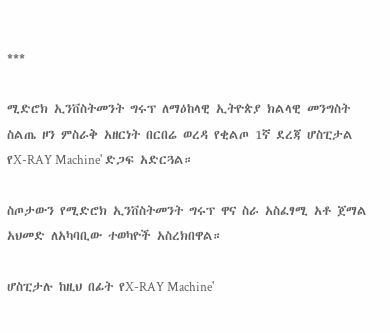***

ሚድሮክ ኢንቨስትመንት ግሩፕ ለማዕከላዊ ኢትዮጵያ ክልላዊ መንግስት ስልጤ ዞን ምስራቅ አዘርነት በርበሬ ወረዳ የቂልጦ 1ኛ ደረጃ ሆስፒታል የX-RAY Machine' ድጋፍ አድርጓል።

ስጦታውን የሚድሮክ ኢንቨስትመንት ግሩፕ ዋና ስራ አስፈፃሚ አቶ ጀማል አህመድ ለአካባቢው ተወካዮች አስረክበዋል።

ሆስፒታሉ ከዚህ በፊት የX-RAY Machine'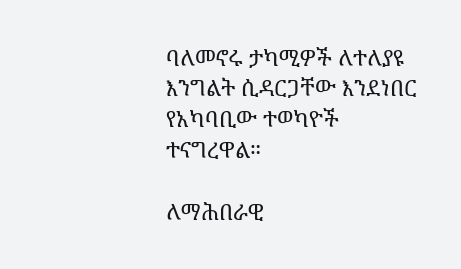ባለመኖሩ ታካሚዎች ለተለያዩ እንግልት ሲዳርጋቸው እንደነበር የአካባቢው ተወካዮች ተናግረዋል።

ለማሕበራዊ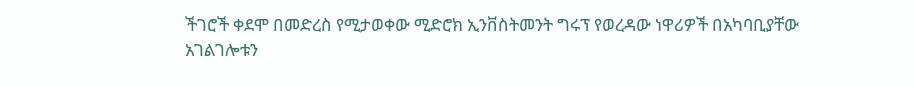ችገሮች ቀደሞ በመድረስ የሚታወቀው ሚድሮክ ኢንቨስትመንት ግሩፕ የወረዳው ነዋሪዎች በአካባቢያቸው አገልገሎቱን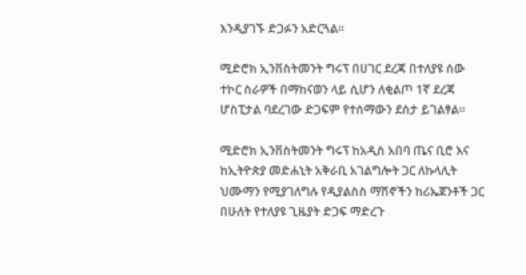እንዲያገኙ ድጋፉን አድርጓል።

ሚድሮክ ኢንቨስትመንት ግሩፕ በሀገር ደረጃ በተለያዩ ሰው ተኮር ስራዎች በማከናወን ላይ ሲሆን ለቂልጦ 1ኛ ደረጃ ሆስፒታል ባደረገው ድጋፍም የተሰማውን ደሰታ ይገልፃል።

ሚድሮክ ኢንቨስትመንት ግሩፕ ከአዲስ አበባ ጤና ቢሮ እና ከኢትዮጵያ መድሐኒት አቅራቢ አገልግሎት ጋር ለኩላሊት ህሙማን የሚያገለግሉ የዲያልስስ ማሽኖችን ከሪኤጀንቶች ጋር በሁለት የተለያዩ ጊዜያት ድጋፍ ማድረጉ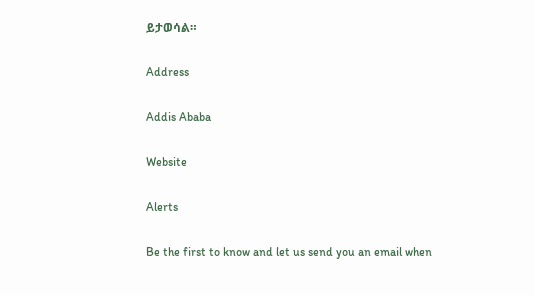ይታወሳል።

Address

Addis Ababa

Website

Alerts

Be the first to know and let us send you an email when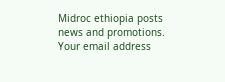Midroc ethiopia posts news and promotions. Your email address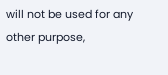will not be used for any other purpose,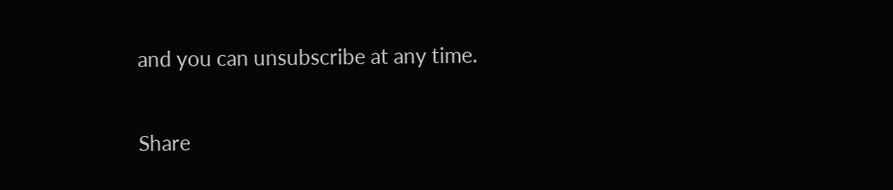and you can unsubscribe at any time.

Share